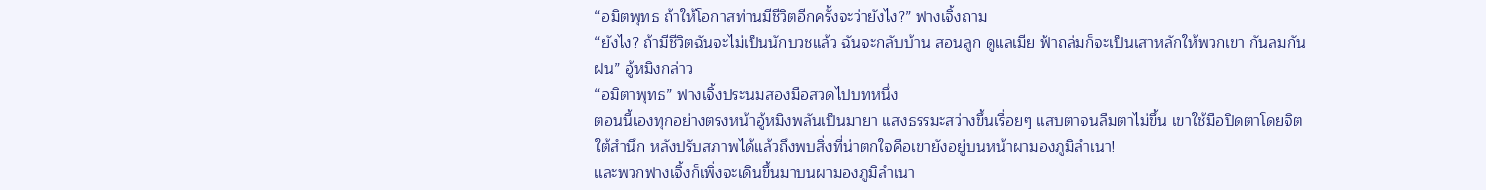“อมิตพุทธ ถ้าให้โอกาสท่านมีชีวิตอีกครั้งจะว่ายังไง?” ฟางเจิ้งถาม
“ยังไง? ถ้ามีชีวิตฉันจะไม่เป็นนักบวชแล้ว ฉันจะกลับบ้าน สอนลูก ดูแลเมีย ฟ้าถล่มก็จะเป็นเสาหลักให้พวกเขา กันลมกันฝน” อู้หมิงกล่าว
“อมิตาพุทธ” ฟางเจิ้งประนมสองมือสวดไปบทหนึ่ง
ตอนนี้เองทุกอย่างตรงหน้าอู้หมิงพลันเป็นมายา แสงธรรมะสว่างขึ้นเรื่อยๆ แสบตาจนลืมตาไม่ขึ้น เขาใช้มือปิดตาโดยจิตใต้สำนึก หลังปรับสภาพได้แล้วถึงพบสิ่งที่น่าตกใจคือเขายังอยู่บนหน้าผามองภูมิลำเนา!
และพวกฟางเจิ้งก็เพิ่งจะเดินขึ้นมาบนผามองภูมิลำเนา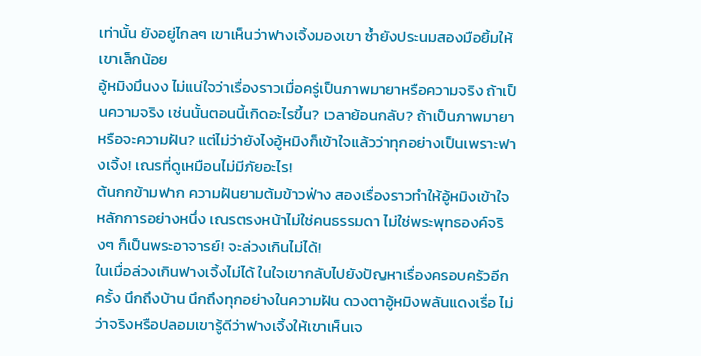เท่านั้น ยังอยู่ไกลๆ เขาเห็นว่าฟางเจิ้งมองเขา ซ้ำยังประนมสองมือยิ้มให้เขาเล็กน้อย
อู้หมิงมึนงง ไม่แน่ใจว่าเรื่องราวเมื่อครู่เป็นภาพมายาหรือความจริง ถ้าเป็นความจริง เช่นนั้นตอนนี้เกิดอะไรขึ้น? เวลาย้อนกลับ? ถ้าเป็นภาพมายา หรือจะความฝัน? แต่ไม่ว่ายังไงอู้หมิงก็เข้าใจแล้วว่าทุกอย่างเป็นเพราะฟางเจิ้ง! เณรที่ดูเหมือนไม่มีภัยอะไร!
ต้นกกข้ามฟาก ความฝันยามต้มข้าวฟ่าง สองเรื่องราวทำให้อู้หมิงเข้าใจหลักการอย่างหนึ่ง เณรตรงหน้าไม่ใช่คนธรรมดา ไม่ใช่พระพุทธองค์จริงๆ ก็เป็นพระอาจารย์! จะล่วงเกินไม่ได้!
ในเมื่อล่วงเกินฟางเจิ้งไม่ได้ ในใจเขากลับไปยังปัญหาเรื่องครอบครัวอีกครั้ง นึกถึงบ้าน นึกถึงทุกอย่างในความฝัน ดวงตาอู้หมิงพลันแดงเรื่อ ไม่ว่าจริงหรือปลอมเขารู้ดีว่าฟางเจิ้งให้เขาเห็นเจ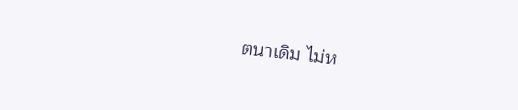ตนาเดิม ไม่ห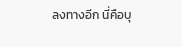ลงทางอีก นี่คือบุ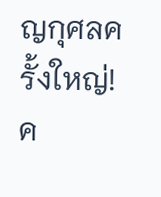ญกุศลครั้งใหญ่! ค